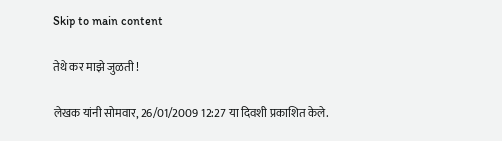Skip to main content

तेथे कर माझे जुळती !

लेखक यांनी सोमवार, 26/01/2009 12:27 या दिवशी प्रकाशित केले.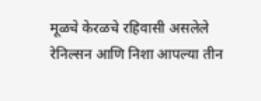मूळचे केरळचे रहिवासी असलेले रेनिल्सन आणि निशा आपल्या तीन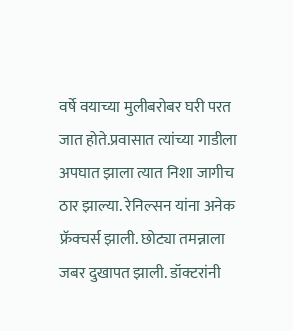वर्षे वयाच्या मुलीबरोबर घरी परत जात होते.प्रवासात त्यांच्या गाडीला अपघात झाला त्यात निशा जागीच ठार झाल्या. रेनिल्सन यांना अनेक फ्रॅक्चर्स झाली. छोट्या तमन्नाला जबर दुखापत झाली. डॉक्टरांनी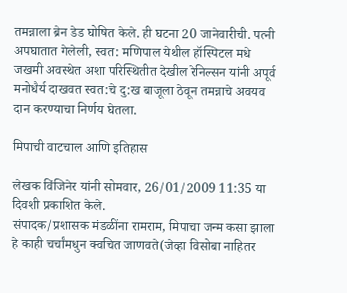तमन्नाला ब्रेन डेड घोषित केले. ही घटना 20 जानेवारीची. पत्नी अपघातात गेलेली, स्वत: मणिपाल येथील हॉस्पिटल मधे जखमी अवस्थेत अशा परिस्थितीत देखील रेनिल्सन यांनी अपूर्व मनोधैर्य दाखवत स्वत:चे दु:ख बाजूला ठेवून तमन्नाचे अवयव दान करण्याचा निर्णय घेतला.

मिपाची वाटचाल आणि इतिहास

लेखक विंजिनेर यांनी सोमवार, 26/01/2009 11:35 या दिवशी प्रकाशित केले.
संपादक/प्रशासक मंडळींना रामराम, मिपाचा जन्म कसा झाला हे काही चर्चांमधुन क्वचित जाणवते(जेव्हा विसोबा नाहितर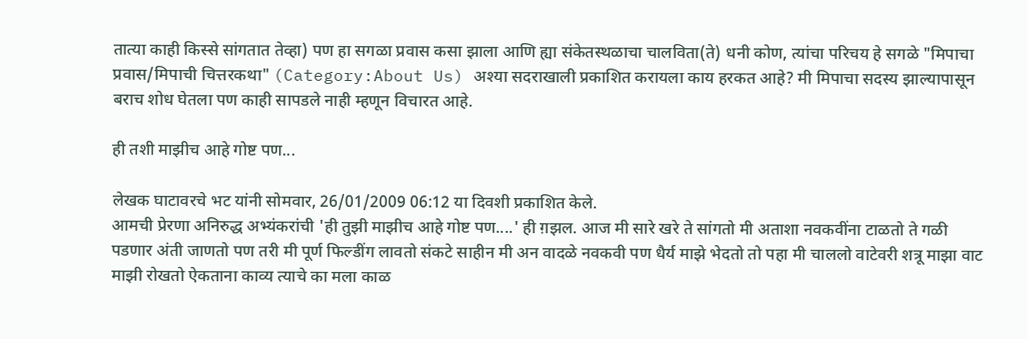तात्या काही किस्से सांगतात तेव्हा) पण हा सगळा प्रवास कसा झाला आणि ह्या संकेतस्थळाचा चालविता(ते) धनी कोण, त्यांचा परिचय हे सगळे "मिपाचा प्रवास/मिपाची चित्तरकथा" (Category:About Us) अश्या सदराखाली प्रकाशित करायला काय हरकत आहे? मी मिपाचा सदस्य झाल्यापासून बराच शोध घेतला पण काही सापडले नाही म्हणून विचारत आहे.

ही तशी माझीच आहे गोष्ट पण...

लेखक घाटावरचे भट यांनी सोमवार, 26/01/2009 06:12 या दिवशी प्रकाशित केले.
आमची प्रेरणा अनिरुद्ध अभ्यंकरांची 'ही तुझी माझीच आहे गोष्ट पण....' ही ग़झल. आज मी सारे खरे ते सांगतो मी अताशा नवकवींना टाळतो ते गळी पडणार अंती जाणतो पण तरी मी पूर्ण फिल्डींग लावतो संकटे साहीन मी अन वादळे नवकवी पण धैर्य माझे भेदतो तो पहा मी चाललो वाटेवरी शत्रू माझा वाट माझी रोखतो ऐकताना काव्य त्याचे का मला काळ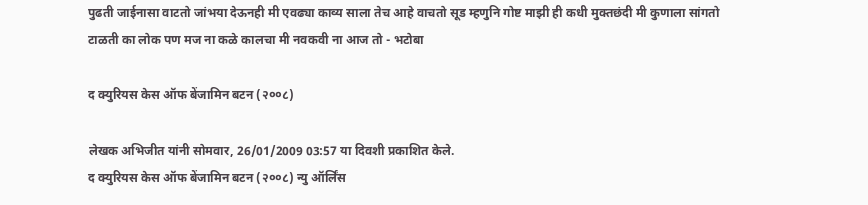पुढती जाईनासा वाटतो जांभया देऊनही मी एवढ्या काव्य साला तेच आहे वाचतो सूड म्हणुनि गोष्ट माझी ही कधी मुक्तछंदी मी कुणाला सांगतो टाळती का लोक पण मज ना कळे कालचा मी नवकवी ना आज तो - भटोबा

द क्युरियस केस ऑफ बेंजामिन बटन (२००८)

लेखक अभिजीत यांनी सोमवार, 26/01/2009 03:57 या दिवशी प्रकाशित केले.
द क्युरियस केस ऑफ बेंजामिन बटन (२००८) न्यु ऑर्लिंस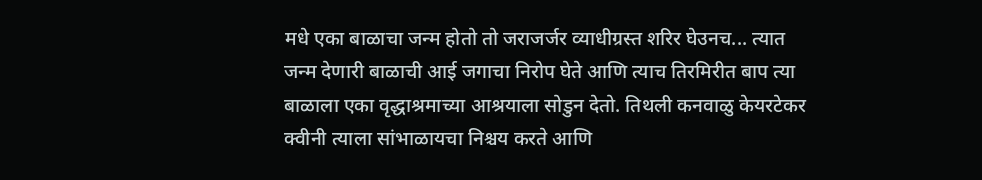मधे एका बाळाचा जन्म होतो तो जराजर्जर व्याधीग्रस्त शरिर घेउनच... त्यात जन्म देणारी बाळाची आई जगाचा निरोप घेते आणि त्याच तिरमिरीत बाप त्या बाळाला एका वृद्धाश्रमाच्या आश्रयाला सोडुन देतो. तिथली कनवाळु केयरटेकर क्वीनी त्याला सांभाळायचा निश्चय करते आणि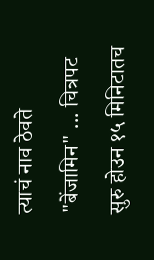त्याचं नाव ठेवते "बेंजामिन" ... चित्रपट सुरु होउन १५ मिनिटातच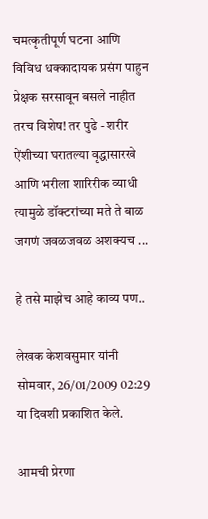चमत्कृतीपूर्ण घटना आणि विविध धक्कादायक प्रसंग पाहुन प्रेक्षक सरसावून बसले नाहीत तरच विशेष! तर पुढे - शरीर ऐंशीच्या घरातल्या वृद्धासारखे आणि भरीला शारिरीक व्याधी त्यामुळे डॉक्टरांच्या मते ते बाळ जगणं जवळजवळ अशक्यच ...

हे तसे माझेच आहे काव्य पण..

लेखक केशवसुमार यांनी सोमवार, 26/01/2009 02:29 या दिवशी प्रकाशित केले.

आमची प्रेरणा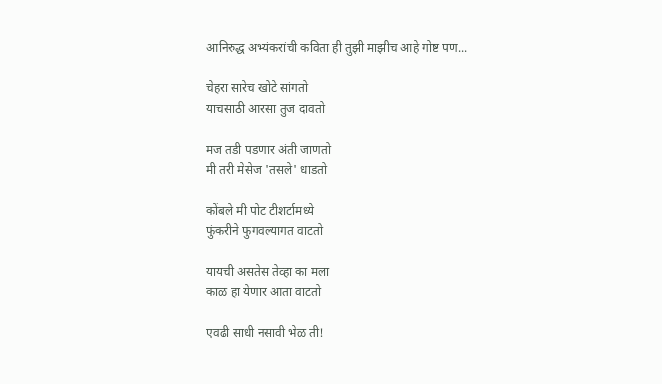आनिरुद्ध अभ्यंकरांची कविता ही तुझी माझीच आहे गोष्ट पण...

चेहरा सारेच खोटे सांगतो
याचसाठी आरसा तुज दावतो

मज तडी पडणार अंती जाणतो
मी तरी मेसेज 'तसले' धाडतो

कोंबले मी पोट टीशर्टामध्ये
फुंकरीने फुगवल्यागत वाटतो

यायची असतेस तेव्हा का मला
काळ हा येणार आता वाटतो

एवढी साधी नसावी भेळ ती!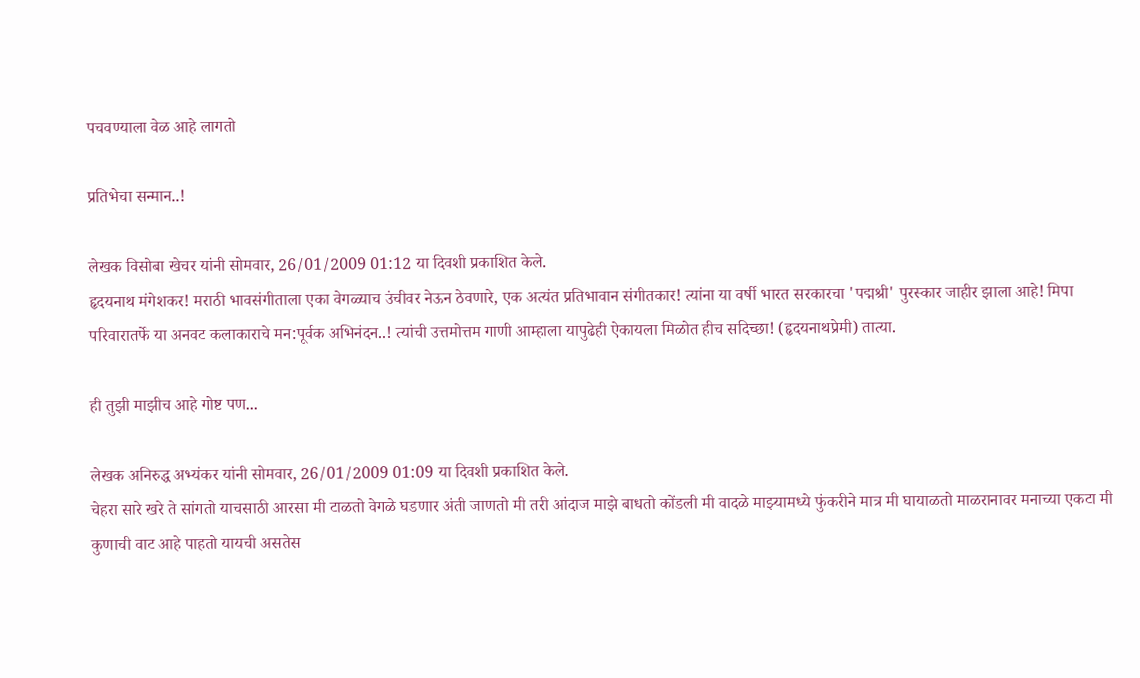पचवण्याला वेळ आहे लागतो

प्रतिभेचा सन्मान..!

लेखक विसोबा खेचर यांनी सोमवार, 26/01/2009 01:12 या दिवशी प्रकाशित केले.
हृदयनाथ मंगेशकर! मराठी भावसंगीताला एका वेगळ्याच उंचीवर नेऊन ठेवणारे, एक अत्यंत प्रतिभावान संगीतकार! त्यांना या वर्षी भारत सरकारचा 'पद्मश्री' पुरस्कार जाहीर झाला आहे! मिपा परिवारातर्फे या अनवट कलाकाराचे मन:पूर्वक अभिनंदन..! त्यांची उत्तमोत्तम गाणी आम्हाला यापुढेही ऐकायला मिळोत हीच सदिच्छा! (हृदयनाथप्रेमी) तात्या.

ही तुझी माझीच आहे गोष्ट पण...

लेखक अनिरुद्ध अभ्यंकर यांनी सोमवार, 26/01/2009 01:09 या दिवशी प्रकाशित केले.
चेहरा सारे खरे ते सांगतो याचसाठी आरसा मी टाळतो वेगळे घडणार अंती जाणतो मी तरी आंदाज माझे बाधतो कोंडली मी वादळे माझ्यामध्ये फुंकरीने मात्र मी घायाळतो माळरानावर मनाच्या एकटा मी कुणाची वाट आहे पाहतो यायची असतेस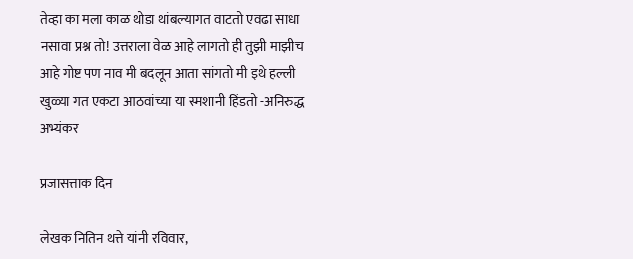तेव्हा का मला काळ थोडा थांबल्यागत वाटतो एवढा साधा नसावा प्रश्न तो! उत्तराला वेळ आहे लागतो ही तुझी माझीच आहे गोष्ट पण नाव मी बदलून आता सांगतो मी इथे हल्ली खुळ्या गत एकटा आठवांच्या या स्मशानी हिंडतो -अनिरुद्ध अभ्यंकर

प्रजासत्ताक दिन

लेखक नितिन थत्ते यांनी रविवार,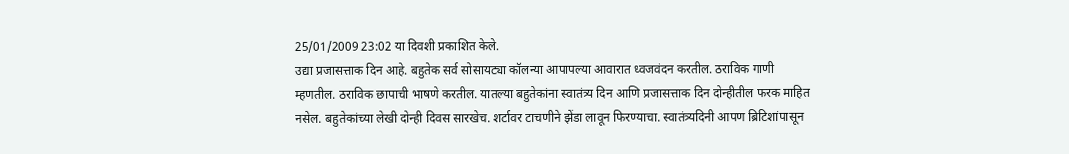25/01/2009 23:02 या दिवशी प्रकाशित केले.
उद्या प्रजासत्ताक दिन आहे. बहुतेक सर्व सोसायट्या कॉलन्या आपापल्या आवारात ध्वजवंदन करतील. ठराविक गाणी म्हणतील. ठराविक छापाची भाषणे करतील. यातल्या बहुतेकांना स्वातंत्र्य दिन आणि प्रजासत्ताक दिन दोन्हीतील फरक माहित नसेल. बहुतेकांच्या लेखी दोन्ही दिवस सारखेच. शर्टावर टाचणीने झेंडा लावून फिरण्याचा. स्वातंत्र्यदिनी आपण ब्रिटिशांपासून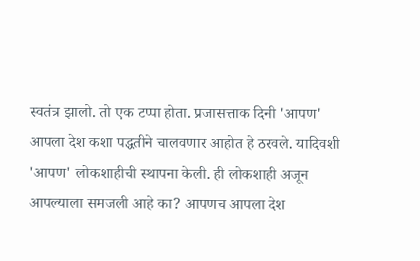स्वतंत्र झालो. तो एक टप्पा होता. प्रजासत्ताक दिनी 'आपण' आपला देश कशा पद्धतीने चालवणार आहोत हे ठरवले. यादिवशी 'आपण' लोकशाहीची स्थापना केली. ही लोकशाही अजून आपल्याला समजली आहे का? आपणच आपला देश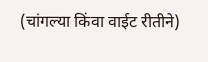(चांगल्या किंवा वाईट रीतीने)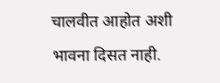चालवीत आहोत अशी भावना दिसत नाही.